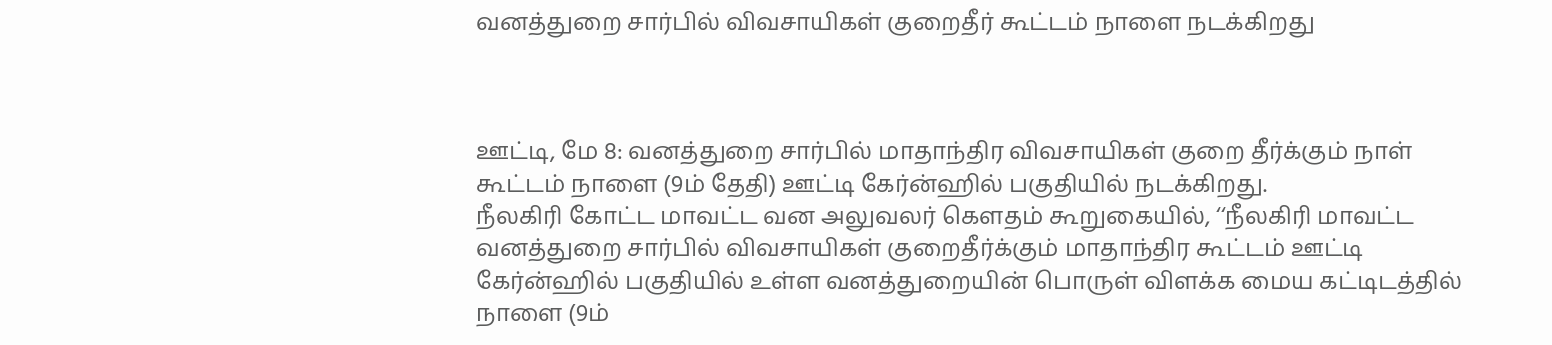வனத்துறை சார்பில் விவசாயிகள் குறைதீர் கூட்டம் நாளை நடக்கிறது



ஊட்டி, மே 8: வனத்துறை சார்பில் மாதாந்திர விவசாயிகள் குறை தீர்க்கும் நாள் கூட்டம் நாளை (9ம் தேதி) ஊட்டி கேர்ன்ஹில் பகுதியில் நடக்கிறது.
நீலகிரி கோட்ட மாவட்ட வன அலுவலர் கௌதம் கூறுகையில், ‘‘நீலகிரி மாவட்ட வனத்துறை சார்பில் விவசாயிகள் குறைதீர்க்கும் மாதாந்திர கூட்டம் ஊட்டி கேர்ன்ஹில் பகுதியில் உள்ள வனத்துறையின் பொருள் விளக்க மைய கட்டிடத்தில் நாளை (9ம்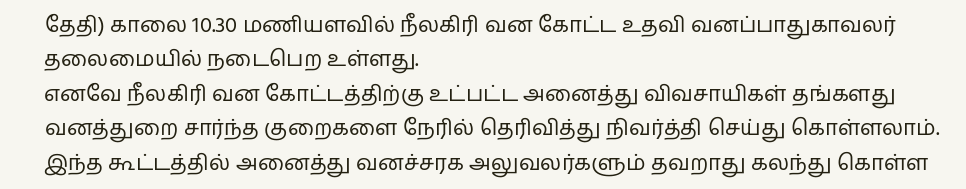தேதி) காலை 10.30 மணியளவில் நீலகிரி வன கோட்ட உதவி வனப்பாதுகாவலர் தலைமையில் நடைபெற உள்ளது.
எனவே நீலகிரி வன கோட்டத்திற்கு உட்பட்ட அனைத்து விவசாயிகள் தங்களது வனத்துறை சார்ந்த குறைகளை நேரில் தெரிவித்து நிவர்த்தி செய்து கொள்ளலாம்.
இந்த கூட்டத்தில் அனைத்து வனச்சரக அலுவலர்களும் தவறாது கலந்து கொள்ள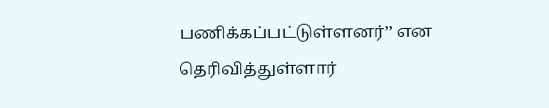பணிக்கப்பட்டுள்ளனர்’’ என தெரிவித்துள்ளார்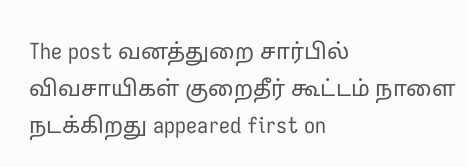The post வனத்துறை சார்பில் விவசாயிகள் குறைதீர் கூட்டம் நாளை நடக்கிறது appeared first on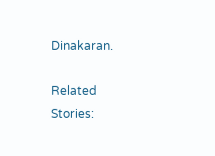Dinakaran.

Related Stories: